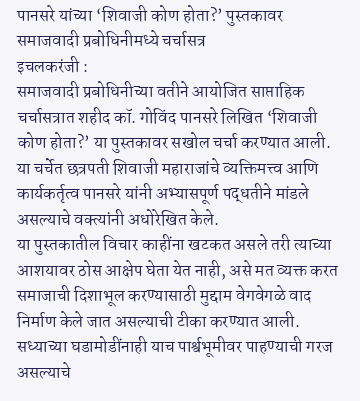पानसरे यांच्या ‘शिवाजी कोण होता?’ पुस्तकावर समाजवादी प्रबोधिनीमध्ये चर्चासत्र
इचलकरंजी :
समाजवादी प्रबोधिनीच्या वतीने आयोजित साप्ताहिक चर्चासत्रात शहीद कॉ. गोविंद पानसरे लिखित ‘शिवाजी कोण होता?’ या पुस्तकावर सखोल चर्चा करण्यात आली. या चर्चेत छत्रपती शिवाजी महाराजांचे व्यक्तिमत्त्व आणि कार्यकर्तृत्व पानसरे यांनी अभ्यासपूर्ण पद्धतीने मांडले असल्याचे वक्त्यांनी अधोरेखित केले.
या पुस्तकातील विचार काहींना खटकत असले तरी त्याच्या आशयावर ठोस आक्षेप घेता येत नाही, असे मत व्यक्त करत समाजाची दिशाभूल करण्यासाठी मुद्दाम वेगवेगळे वाद निर्माण केले जात असल्याची टीका करण्यात आली. सध्याच्या घडामोडींनाही याच पार्श्वभूमीवर पाहण्याची गरज असल्याचे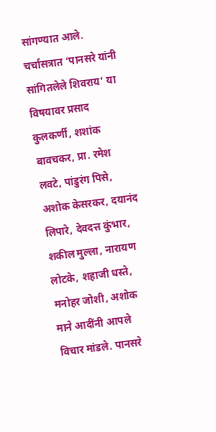सांगण्यात आले.
चर्चासत्रात ‘पानसरे यांनी सांगितलेले शिवराय’ या विषयावर प्रसाद कुलकर्णी, शशांक बावचकर, प्रा. रमेश लवटे, पांडुरंग पिसे, अशोक केसरकर, दयानंद लिपारे, देवदत्त कुंभार, शकील मुल्ला, नारायण लोटके, शहाजी धस्ते, मनोहर जोशी, अशोक माने आदींनी आपले विचार मांडले. पानसरे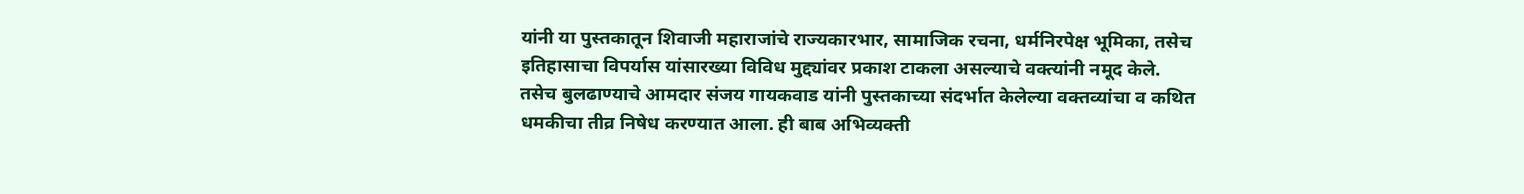यांनी या पुस्तकातून शिवाजी महाराजांचे राज्यकारभार, सामाजिक रचना, धर्मनिरपेक्ष भूमिका, तसेच इतिहासाचा विपर्यास यांसारख्या विविध मुद्द्यांवर प्रकाश टाकला असल्याचे वक्त्यांनी नमूद केले.
तसेच बुलढाण्याचे आमदार संजय गायकवाड यांनी पुस्तकाच्या संदर्भात केलेल्या वक्तव्यांचा व कथित धमकीचा तीव्र निषेध करण्यात आला. ही बाब अभिव्यक्ती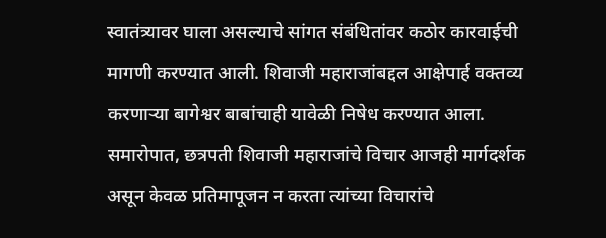स्वातंत्र्यावर घाला असल्याचे सांगत संबंधितांवर कठोर कारवाईची मागणी करण्यात आली. शिवाजी महाराजांबद्दल आक्षेपार्ह वक्तव्य करणाऱ्या बागेश्वर बाबांचाही यावेळी निषेध करण्यात आला.
समारोपात, छत्रपती शिवाजी महाराजांचे विचार आजही मार्गदर्शक असून केवळ प्रतिमापूजन न करता त्यांच्या विचारांचे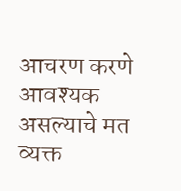आचरण करणे आवश्यक असल्याचे मत व्यक्त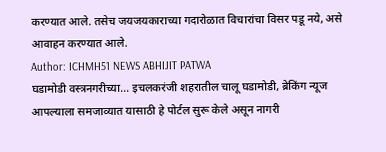करण्यात आले. तसेच जयजयकाराच्या गदारोळात विचारांचा विसर पडू नये, असे आवाहन करण्यात आले.
Author: ICHMH51 NEWS ABHIJIT PATWA
घडामोडी वस्त्रनगरीच्या... इचलकरंजी शहरातील चालू घडामोडी, ब्रेकिंग न्यूज आपल्याला समजाव्यात यासाठी हे पोर्टल सुरू केले असून नागरी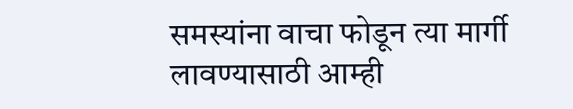समस्यांना वाचा फोडून त्या मार्गी लावण्यासाठी आम्ही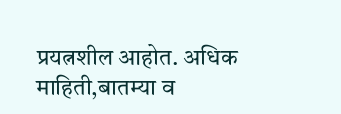प्रयत्नशील आहोत. अधिक माहिती,बातम्या व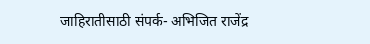जाहिरातीसाठी संपर्क- अभिजित राजेंद्र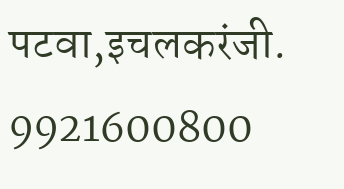पटवा,इचलकरंजी. 9921600800